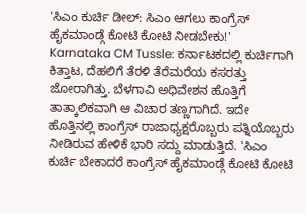'ಸಿಎಂ ಕುರ್ಚಿ ಡೀಲ್: ಸಿಎಂ ಆಗಲು ಕಾಂಗ್ರೆಸ್ ಹೈಕಮಾಂಡ್ಗೆ ಕೋಟಿ ಕೋಟಿ ನೀಡಬೇಕು!'
Karnataka CM Tussle: ಕರ್ನಾಟಕದಲ್ಲಿ ಕುರ್ಚಿಗಾಗಿ ಕಿತ್ತಾಟ, ದೆಹಲಿಗೆ ತೆರಳಿ ತೆರೆಮರೆಯ ಕಸರತ್ತು ಜೋರಾಗಿತ್ತು. ಬೆಳಗಾವಿ ಅಧಿವೇಶನ ಹೊತ್ತಿಗೆ ತಾತ್ಕಾಲಿಕವಾಗಿ ಆ ವಿಚಾರ ತಣ್ಣಗಾಗಿದೆ. ಇದೇ ಹೊತ್ತಿನಲ್ಲಿ ಕಾಂಗ್ರೆಸ್ ರಾಜಾಧ್ಯಕ್ಷರೊಬ್ಬರು ಪತ್ನಿಯೊಬ್ಬರು ನೀಡಿರುವ ಹೇಳಿಕೆ ಭಾರಿ ಸದ್ದು ಮಾಡುತ್ತಿದೆ. 'ಸಿಎಂ ಕುರ್ಚಿ ಬೇಕಾದರೆ ಕಾಂಗ್ರೆಸ್ ಹೈಕಮಾಂಡ್ಗೆ ಕೋಟಿ ಕೋಟಿ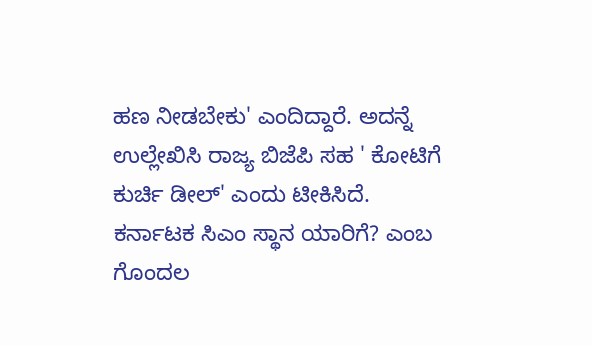ಹಣ ನೀಡಬೇಕು' ಎಂದಿದ್ದಾರೆ. ಅದನ್ನೆ ಉಲ್ಲೇಖಿಸಿ ರಾಜ್ಯ ಬಿಜೆಪಿ ಸಹ ' ಕೋಟಿಗೆ ಕುರ್ಚಿ ಡೀಲ್' ಎಂದು ಟೀಕಿಸಿದೆ.
ಕರ್ನಾಟಕ ಸಿಎಂ ಸ್ಥಾನ ಯಾರಿಗೆ? ಎಂಬ ಗೊಂದಲ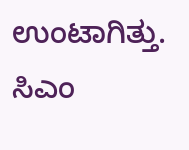ಉಂಟಾಗಿತ್ತು. ಸಿಎಂ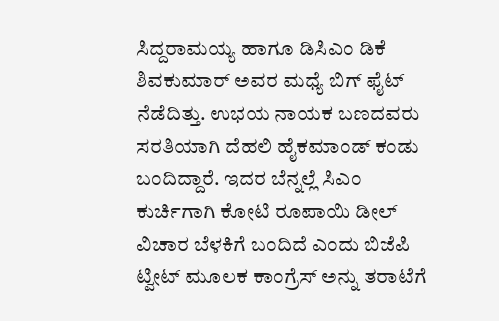ಸಿದ್ದರಾಮಯ್ಯ ಹಾಗೂ ಡಿಸಿಎಂ ಡಿಕೆ ಶಿವಕುಮಾರ್ ಅವರ ಮಧ್ಯೆ ಬಿಗ್ ಫೈಟ್ ನೆಡೆದಿತ್ತು. ಉಭಯ ನಾಯಕ ಬಣದವರು ಸರತಿಯಾಗಿ ದೆಹಲಿ ಹೈಕಮಾಂಡ್ ಕಂಡು ಬಂದಿದ್ದಾರೆ. ಇದರ ಬೆನ್ನಲ್ಲೆ ಸಿಎಂ ಕುರ್ಚಿಗಾಗಿ ಕೋಟಿ ರೂಪಾಯಿ ಡೀಲ್ ವಿಚಾರ ಬೆಳಕಿಗೆ ಬಂದಿದೆ ಎಂದು ಬಿಜೆಪಿ ಟ್ವೀಟ್ ಮೂಲಕ ಕಾಂಗ್ರೆಸ್ ಅನ್ನು ತರಾಟೆಗೆ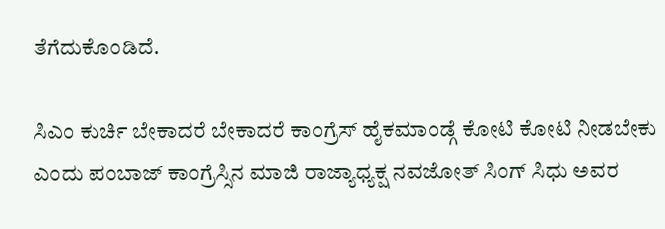ತೆಗೆದುಕೊಂಡಿದೆ.

ಸಿಎಂ ಕುರ್ಚಿ ಬೇಕಾದರೆ ಬೇಕಾದರೆ ಕಾಂಗ್ರೆಸ್ ಹೈಕಮಾಂಡ್ಗೆ ಕೋಟಿ ಕೋಟಿ ನೀಡಬೇಕು ಎಂದು ಪಂಬಾಜ್ ಕಾಂಗ್ರೆಸ್ಸಿನ ಮಾಜಿ ರಾಜ್ಯಾಧ್ಯಕ್ಷ ನವಜೋತ್ ಸಿಂಗ್ ಸಿಧು ಅವರ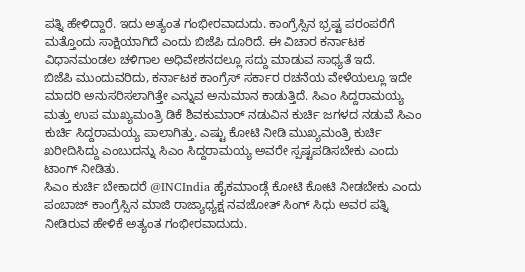ಪತ್ನಿ ಹೇಳಿದ್ದಾರೆ. ಇದು ಅತ್ಯಂತ ಗಂಭೀರವಾದುದು. ಕಾಂಗ್ರೆಸ್ಸಿನ ಭ್ರಷ್ಟ ಪರಂಪರೆಗೆ ಮತ್ತೊಂದು ಸಾಕ್ಷಿಯಾಗಿದೆ ಎಂದು ಬಿಜೆಪಿ ದೂರಿದೆ. ಈ ವಿಚಾರ ಕರ್ನಾಟಕ ವಿಧಾನಮಂಡಲ ಚಳಿಗಾಲ ಅಧಿವೇಶನದಲ್ಲೂ ಸದ್ದು ಮಾಡುವ ಸಾಧ್ಯತೆ ಇದೆ.
ಬಿಜೆಪಿ ಮುಂದುವರಿದು, ಕರ್ನಾಟಕ ಕಾಂಗ್ರೆಸ್ ಸರ್ಕಾರ ರಚನೆಯ ವೇಳೆಯಲ್ಲೂ ಇದೇ ಮಾದರಿ ಅನುಸರಿಸಲಾಗಿತ್ತೇ ಎನ್ನುವ ಅನುಮಾನ ಕಾಡುತ್ತಿದೆ. ಸಿಎಂ ಸಿದ್ದರಾಮಯ್ಯ ಮತ್ತು ಉಪ ಮುಖ್ಯಮಂತ್ರಿ ಡಿಕೆ ಶಿವಕುಮಾರ್ ನಡುವಿನ ಕುರ್ಚಿ ಜಗಳದ ನಡುವೆ ಸಿಎಂ ಕುರ್ಚಿ ಸಿದ್ದರಾಮಯ್ಯ ಪಾಲಾಗಿತ್ತು. ಎಷ್ಟು ಕೋಟಿ ನೀಡಿ ಮುಖ್ಯಮಂತ್ರಿ ಕುರ್ಚಿ ಖರೀದಿಸಿದ್ದು ಎಂಬುದನ್ನು ಸಿಎಂ ಸಿದ್ದರಾಮಯ್ಯ ಅವರೇ ಸ್ಪಷ್ಟಪಡಿಸಬೇಕು ಎಂದು ಟಾಂಗ್ ನೀಡಿತು.
ಸಿಎಂ ಕುರ್ಚಿ ಬೇಕಾದರೆ @INCIndia ಹೈಕಮಾಂಡ್ಗೆ ಕೋಟಿ ಕೋಟಿ ನೀಡಬೇಕು ಎಂದು ಪಂಬಾಜ್ ಕಾಂಗ್ರೆಸ್ಸಿನ ಮಾಜಿ ರಾಜ್ಯಾಧ್ಯಕ್ಷ ನವಜೋತ್ ಸಿಂಗ್ ಸಿಧು ಅವರ ಪತ್ನಿ ನೀಡಿರುವ ಹೇಳಿಕೆ ಅತ್ಯಂತ ಗಂಭೀರವಾದುದು.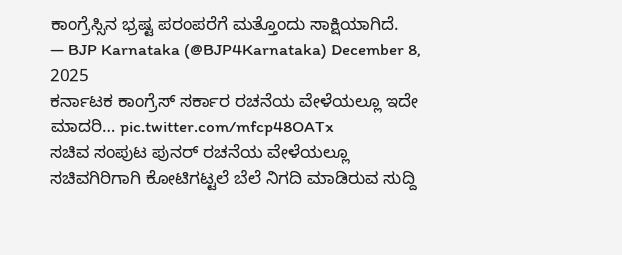ಕಾಂಗ್ರೆಸ್ಸಿನ ಭ್ರಷ್ಟ ಪರಂಪರೆಗೆ ಮತ್ತೊಂದು ಸಾಕ್ಷಿಯಾಗಿದೆ.
— BJP Karnataka (@BJP4Karnataka) December 8, 2025
ಕರ್ನಾಟಕ ಕಾಂಗ್ರೆಸ್ ಸರ್ಕಾರ ರಚನೆಯ ವೇಳೆಯಲ್ಲೂ ಇದೇ ಮಾದರಿ… pic.twitter.com/mfcp48OATx
ಸಚಿವ ಸಂಪುಟ ಪುನರ್ ರಚನೆಯ ವೇಳೆಯಲ್ಲೂ ಸಚಿವಗಿರಿಗಾಗಿ ಕೋಟಿಗಟ್ಟಲೆ ಬೆಲೆ ನಿಗದಿ ಮಾಡಿರುವ ಸುದ್ದಿ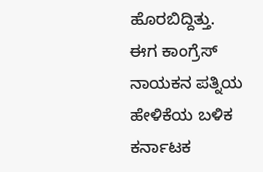ಹೊರಬಿದ್ದಿತ್ತು. ಈಗ ಕಾಂಗ್ರೆಸ್ ನಾಯಕನ ಪತ್ನಿಯ ಹೇಳಿಕೆಯ ಬಳಿಕ ಕರ್ನಾಟಕ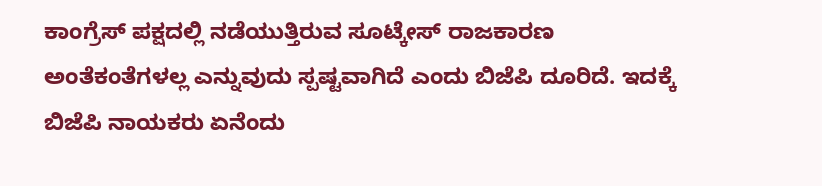ಕಾಂಗ್ರೆಸ್ ಪಕ್ಷದಲ್ಲಿ ನಡೆಯುತ್ತಿರುವ ಸೂಟ್ಕೇಸ್ ರಾಜಕಾರಣ ಅಂತೆಕಂತೆಗಳಲ್ಲ ಎನ್ನುವುದು ಸ್ಪಷ್ಟವಾಗಿದೆ ಎಂದು ಬಿಜೆಪಿ ದೂರಿದೆ. ಇದಕ್ಕೆ ಬಿಜೆಪಿ ನಾಯಕರು ಏನೆಂದು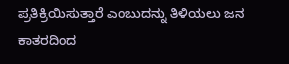ಪ್ರತಿಕ್ರಿಯಿಸುತ್ತಾರೆ ಎಂಬುದನ್ನು ತಿಳಿಯಲು ಜನ ಕಾತರದಿಂದ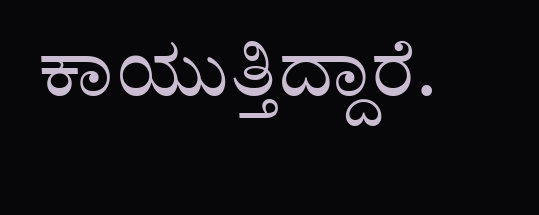ಕಾಯುತ್ತಿದ್ದಾರೆ.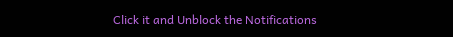Click it and Unblock the Notifications